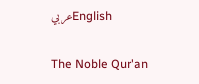عربيEnglish

The Noble Qur'an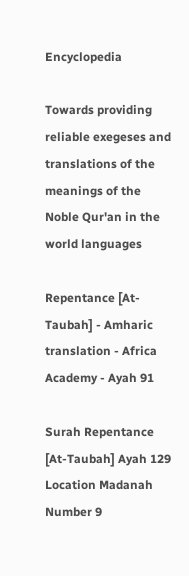Encyclopedia

Towards providing reliable exegeses and translations of the meanings of the Noble Qur'an in the world languages

Repentance [At-Taubah] - Amharic translation - Africa Academy - Ayah 91

Surah Repentance [At-Taubah] Ayah 129 Location Madanah Number 9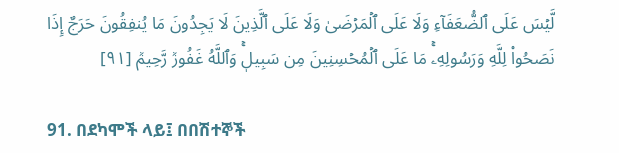لَّيۡسَ عَلَى ٱلضُّعَفَآءِ وَلَا عَلَى ٱلۡمَرۡضَىٰ وَلَا عَلَى ٱلَّذِينَ لَا يَجِدُونَ مَا يُنفِقُونَ حَرَجٌ إِذَا نَصَحُواْ لِلَّهِ وَرَسُولِهِۦۚ مَا عَلَى ٱلۡمُحۡسِنِينَ مِن سَبِيلٖۚ وَٱللَّهُ غَفُورٞ رَّحِيمٞ [٩١]

91. በደካሞች ላይ፤ በበሽተኞች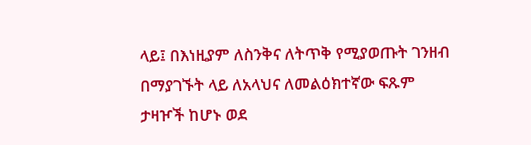ላይ፤ በእነዚያም ለስንቅና ለትጥቅ የሚያወጡት ገንዘብ በማያገኙት ላይ ለአላህና ለመልዕክተኛው ፍጹም ታዛዦች ከሆኑ ወደ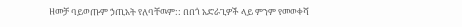ዘመቻ ባይወጡም ኃጢአት የለባቸዉም:: በበጎ አድራጊዎች ላይ ምንም የመወቀሻ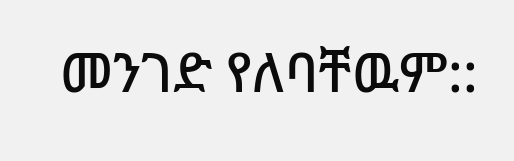መንገድ የለባቸዉም::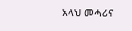አላህ መሓሪና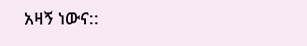አዛኝ ነውና::